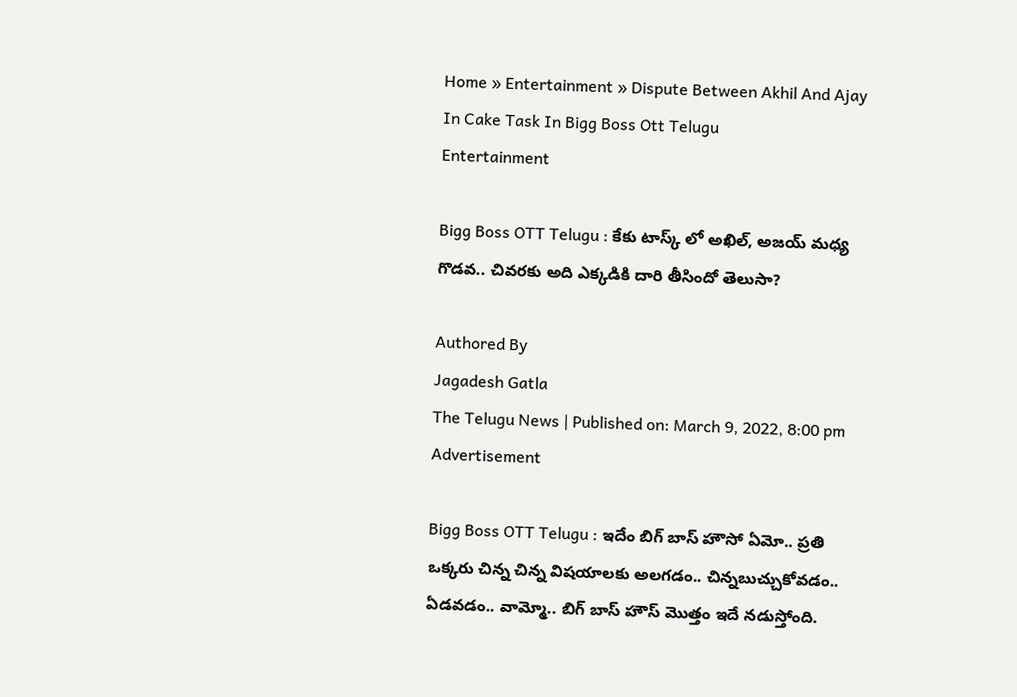Home » Entertainment » Dispute Between Akhil And Ajay In Cake Task In Bigg Boss Ott Telugu
Entertainment

Bigg Boss OTT Telugu : కేకు టాస్క్ లో అఖిల్, అజయ్ మధ్య గొడవ.. చివరకు అది ఎక్కడికి దారి తీసిందో తెలుసా?

Authored By
Jagadesh Gatla
The Telugu News | Published on: March 9, 2022, 8:00 pm
Advertisement

Bigg Boss OTT Telugu : ఇదేం బిగ్ బాస్ హౌసో ఏమో.. ప్రతి ఒక్కరు చిన్న చిన్న విషయాలకు అలగడం.. చిన్నబుచ్చుకోవడం.. ఏడవడం.. వామ్మో.. బిగ్ బాస్ హౌస్ మొత్తం ఇదే నడుస్తోంది.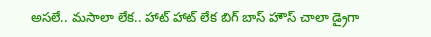అసలే.. మసాలా లేక.. హాట్ హాట్ లేక బిగ్ బాస్ హౌస్ చాలా డ్రైగా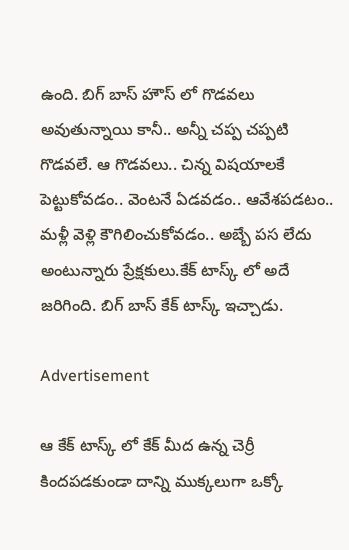ఉంది. బిగ్ బాస్ హౌస్ లో గొడవలు అవుతున్నాయి కానీ.. అన్నీ చప్ప చప్పటి గొడవలే. ఆ గొడవలు.. చిన్న విషయాలకే పెట్టుకోవడం.. వెంటనే ఏడవడం.. ఆవేశపడటం.. మళ్లీ వెళ్లి కౌగిలించుకోవడం.. అబ్బే పస లేదు అంటున్నారు ప్రేక్షకులు.కేక్ టాస్క్ లో అదే జరిగింది. బిగ్ బాస్ కేక్ టాస్క్ ఇచ్చాడు.

Advertisement

ఆ కేక్ టాస్క్ లో కేక్ మీద ఉన్న చెర్రీ కిందపడకుండా దాన్ని ముక్కలుగా ఒక్కో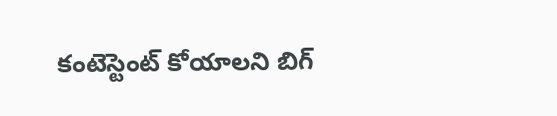కంటెస్టెంట్ కోయాలని బిగ్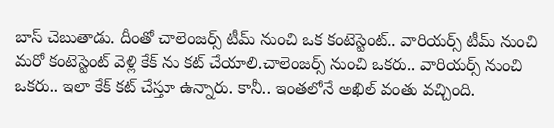బాస్ చెబుతాడు. దీంతో చాలెంజర్స్ టీమ్ నుంచి ఒక కంటెస్టెంట్.. వారియర్స్ టీమ్ నుంచి మరో కంటెస్టెంట్ వెళ్లి కేక్ ను కట్ చేయాలి.చాలెంజర్స్ నుంచి ఒకరు.. వారియర్స్ నుంచి ఒకరు.. ఇలా కేక్ కట్ చేస్తూ ఉన్నారు. కానీ.. ఇంతలోనే అఖిల్ వంతు వచ్చింది.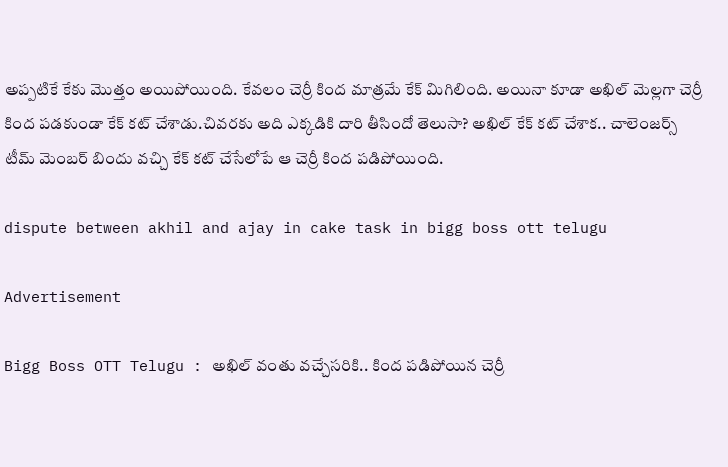అప్పటికే కేకు మొత్తం అయిపోయింది. కేవలం చెర్రీ కింద మాత్రమే కేక్ మిగిలింది. అయినా కూడా అఖిల్ మెల్లగా చెర్రీ కింద పడకుండా కేక్ కట్ చేశాడు.చివరకు అది ఎక్కడికి దారి తీసిందో తెలుసా? అఖిల్ కేక్ కట్ చేశాక.. చాలెంజర్స్ టీమ్ మెంబర్ బిందు వచ్చి కేక్ కట్ చేసేలోపే ఆ చెర్రీ కింద పడిపోయింది.

dispute between akhil and ajay in cake task in bigg boss ott telugu

Advertisement

Bigg Boss OTT Telugu : అఖిల్ వంతు వచ్చేసరికి.. కింద పడిపోయిన చెర్రీ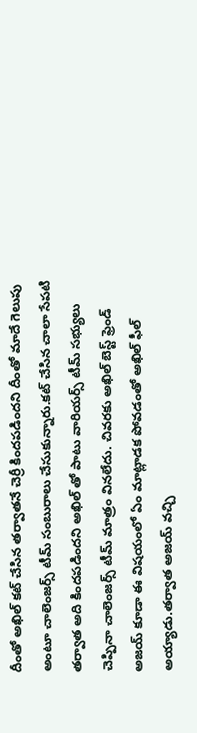దీంతో అఖిల్ కట్ చేసిన తర్వాతనే చెర్రీ కిందపడిందని దీంతో మాదే గెలుపు అంటూ చాలెంజర్స్ టీమ్ సంబురాలు చేసుకున్నారు.కట్ చేసిన చాలా సేపటి తర్వాత అది కిందపడిందని అఖిల్ తో పాటు వారియర్స్ టీమ్ సభ్యులు చెప్పినా చాలెంజర్స్ టీమ్ మాత్రం వినలేదు. చివరకు అఖిల్ బెస్ట్ ఫ్రెండ్ అజయ్ కూడా ఈ విషయంలో ఏం మాట్లాడక పోవడంతో అఖిల్ ఫీల్ అయ్యాడు.తర్వాత అజయ్ వచ్చి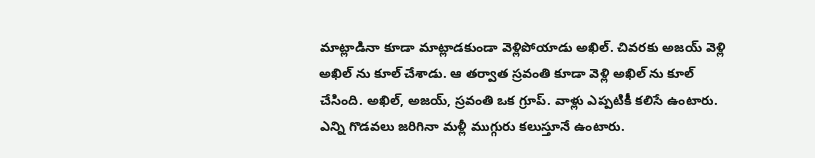మాట్లాడినా కూడా మాట్లాడకుండా వెళ్లిపోయాడు అఖిల్. చివరకు అజయ్ వెళ్లి అఖిల్ ను కూల్ చేశాడు. ఆ తర్వాత స్రవంతి కూడా వెళ్లి అఖిల్ ను కూల్ చేసింది. అఖిల్, అజయ్, స్రవంతి ఒక గ్రూప్. వాళ్లు ఎప్పటికీ కలిసే ఉంటారు. ఎన్ని గొడవలు జరిగినా మళ్లీ ముగ్గురు కలుస్తూనే ఉంటారు.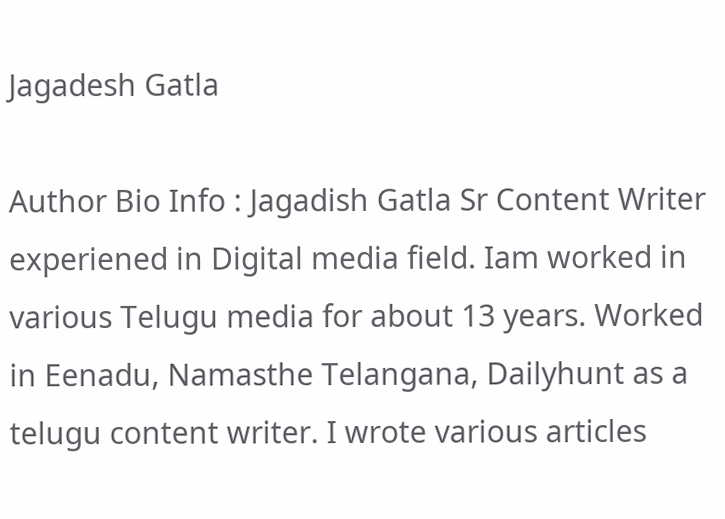Jagadesh Gatla

Author Bio Info : Jagadish Gatla Sr Content Writer experiened in Digital media field. Iam worked in various Telugu media for about 13 years. Worked in Eenadu, Namasthe Telangana, Dailyhunt as a telugu content writer. I wrote various articles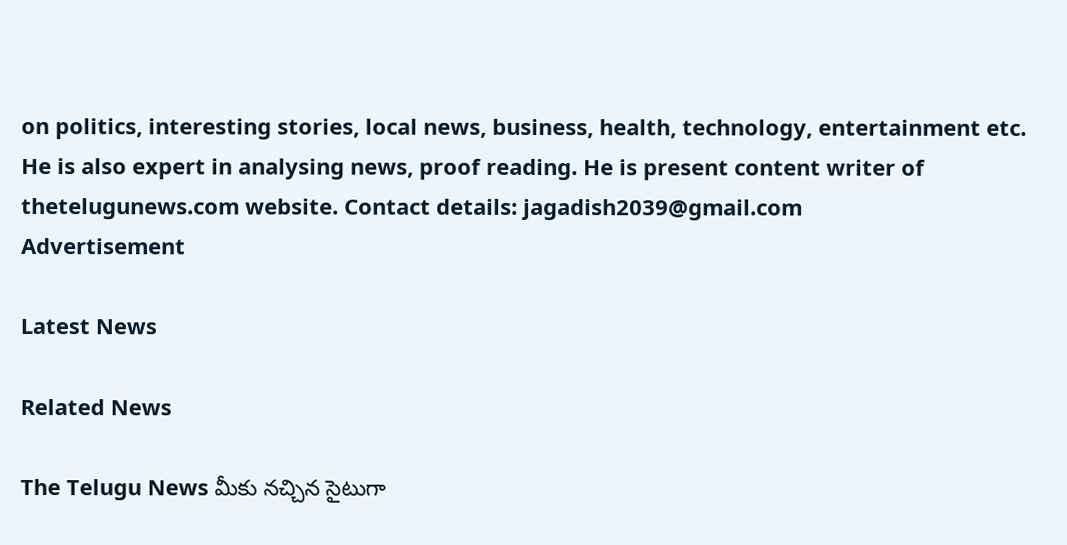on politics, interesting stories, local news, business, health, technology, entertainment etc. He is also expert in analysing news, proof reading. He is present content writer of thetelugunews.com website. Contact details: jagadish2039@gmail.com
Advertisement

Latest News

Related News

The Telugu News మీకు నచ్చిన సైటుగా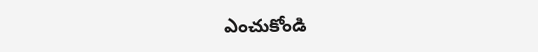ఎంచుకోండి